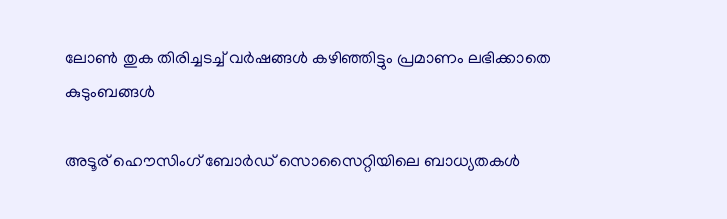ലോണ്‍ തുക തിരിച്ചടച്ച് വര്‍ഷങ്ങള്‍ കഴിഞ്ഞിട്ടും പ്രമാണം ലഭിക്കാതെ കുടുംബങ്ങള്‍

അടൂര് ഹൌസിംഗ് ബോര്‍ഡ് സൊസൈറ്റിയിലെ ബാധ്യതകള്‍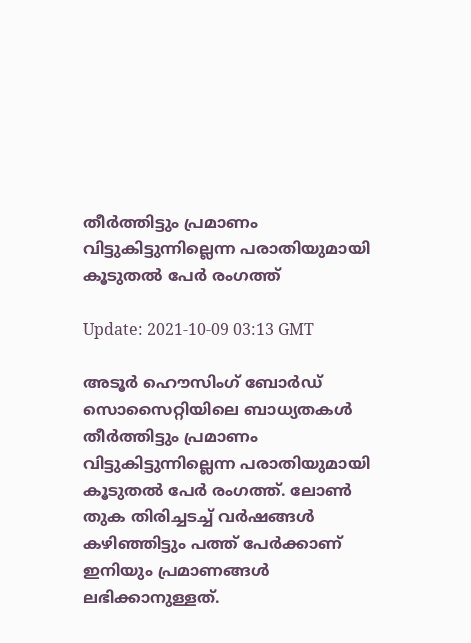തീര്‍ത്തിട്ടും പ്രമാണം വിട്ടുകിട്ടുന്നില്ലെന്ന പരാതിയുമായി കൂടുതല്‍ പേര്‍ രംഗത്ത്

Update: 2021-10-09 03:13 GMT

അടൂര്‍ ഹൌസിംഗ് ബോര്‍ഡ് സൊസൈറ്റിയിലെ ബാധ്യതകള്‍ തീര്‍ത്തിട്ടും പ്രമാണം വിട്ടുകിട്ടുന്നില്ലെന്ന പരാതിയുമായി കൂടുതല്‍ പേര്‍ രംഗത്ത്. ലോണ്‍ തുക തിരിച്ചടച്ച് വര്‍ഷങ്ങള്‍ കഴിഞ്ഞിട്ടും പത്ത് പേര്‍ക്കാണ് ഇനിയും പ്രമാണങ്ങള്‍ ലഭിക്കാനുള്ളത്.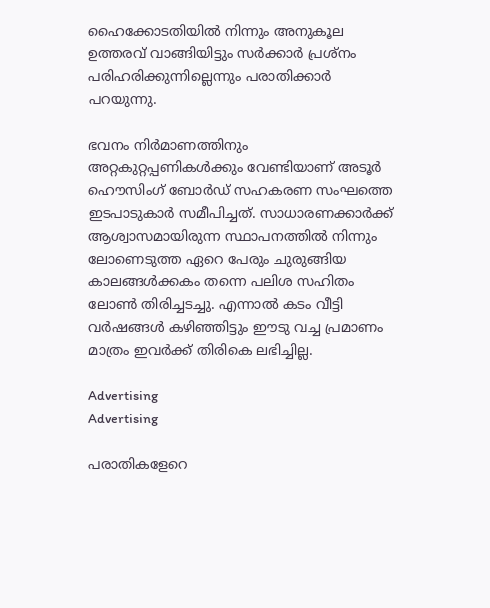ഹൈക്കോടതിയില്‍ നിന്നും അനുകൂല ഉത്തരവ് വാങ്ങിയിട്ടും സര്‍ക്കാര്‍ പ്രശ്നം പരിഹരിക്കുന്നില്ലെന്നും പരാതിക്കാര്‍ പറയുന്നു.

ഭവനം നിര്‍മാണത്തിനും അറ്റകുറ്റപ്പണികള്‍ക്കും വേണ്ടിയാണ് അടൂര്‍ ഹൌസിംഗ് ബോര്‍ഡ് സഹകരണ സംഘത്തെ ഇടപാടുകാര്‍ സമീപിച്ചത്. സാധാരണക്കാര്‍ക്ക് ആശ്വാസമായിരുന്ന സ്ഥാപനത്തില്‍ നിന്നും ലോണെടുത്ത ഏറെ പേരും ചുരുങ്ങിയ കാലങ്ങള്‍ക്കകം തന്നെ പലിശ സഹിതം ലോണ്‍ തിരിച്ചടച്ചു. എന്നാല്‍ കടം വീട്ടി വര്‍ഷങ്ങള്‍ കഴിഞ്ഞിട്ടും ഈടു വച്ച പ്രമാണം മാത്രം ഇവര്‍ക്ക് തിരികെ ലഭിച്ചില്ല.

Advertising
Advertising

പരാതികളേറെ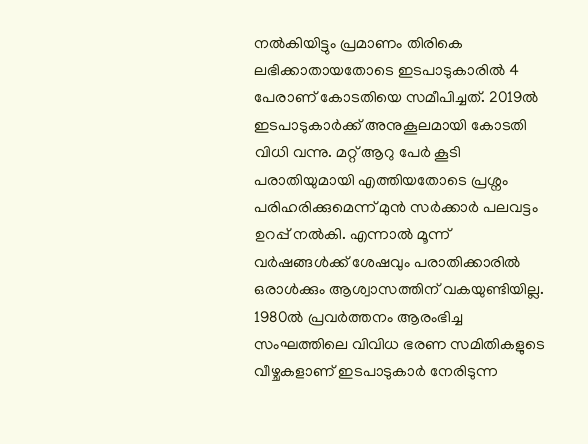നല്‍കിയിട്ടും പ്രമാണം തിരികെ ലഭിക്കാതായതോടെ ഇടപാടുകാരില്‍ 4 പേരാണ് കോടതിയെ സമീപിച്ചത്. 2019ല്‍ ഇടപാടുകാര്‍ക്ക് അനുകൂലമായി കോടതി വിധി വന്നു. മറ്റ് ആറു പേര്‍ കൂടി പരാതിയുമായി എത്തിയതോടെ പ്രശ്നം പരിഹരിക്കുമെന്ന് മുന്‍ സര്‍ക്കാര്‍ പലവട്ടം ഉറപ്പ് നല്‍കി. എന്നാല്‍ മൂന്ന് വര്‍ഷങ്ങള്‍ക്ക് ശേഷവും പരാതിക്കാരില്‍ ഒരാള്‍ക്കും ആശ്വാസത്തിന് വകയുണ്ടിയില്ല. 1980ല്‍ പ്രവര്‍ത്തനം ആരംഭിച്ച സംഘത്തിലെ വിവിധ ഭരണ സമിതികളുടെ വീഴ്ചകളാണ് ഇടപാടുകാര്‍ നേരിടുന്ന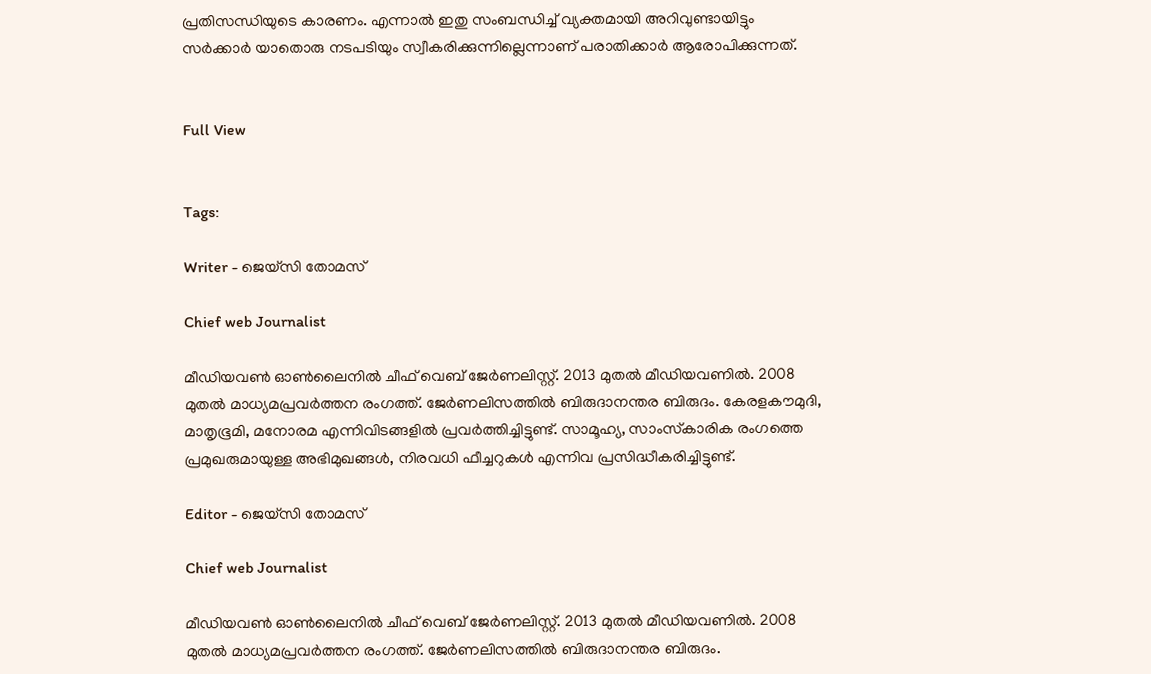പ്രതിസന്ധിയുടെ കാരണം. എന്നാല്‍ ഇതു സംബന്ധിച്ച് വ്യക്തമായി അറിവുണ്ടായിട്ടും സര്‍ക്കാര്‍ യാതൊരു നടപടിയും സ്വീകരിക്കുന്നില്ലെന്നാണ് പരാതിക്കാര്‍ ആരോപിക്കുന്നത്.


Full View


Tags:

Writer - ജെയ്സി തോമസ്

Chief web Journalist

മീഡിയവൺ ഓൺലൈനിൽ ചീഫ് വെബ് ജേർണലിസ്റ്റ്. 2013 മുതൽ മീഡിയവണിൽ. 2008 മുതൽ മാധ്യമപ്രവർത്തന രംഗത്ത്. ജേർണലിസത്തിൽ ബിരുദാനന്തര ബിരുദം. കേരളകൗമുദി, മാതൃഭൂമി, മനോരമ എന്നിവിടങ്ങളിൽ പ്രവർത്തിച്ചിട്ടുണ്ട്. സാമൂഹ്യ, സാംസ്‌കാരിക രംഗത്തെ പ്രമുഖരുമായുള്ള അഭിമുഖങ്ങൾ, നിരവധി ഫീച്ചറുകൾ എന്നിവ പ്രസിദ്ധീകരിച്ചിട്ടുണ്ട്.

Editor - ജെയ്സി തോമസ്

Chief web Journalist

മീഡിയവൺ ഓൺലൈനിൽ ചീഫ് വെബ് ജേർണലിസ്റ്റ്. 2013 മുതൽ മീഡിയവണിൽ. 2008 മുതൽ മാധ്യമപ്രവർത്തന രംഗത്ത്. ജേർണലിസത്തിൽ ബിരുദാനന്തര ബിരുദം.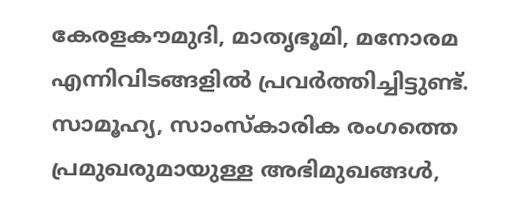കേരളകൗമുദി, മാതൃഭൂമി, മനോരമ എന്നിവിടങ്ങളിൽ പ്രവർത്തിച്ചിട്ടുണ്ട്. സാമൂഹ്യ, സാംസ്‌കാരിക രംഗത്തെ പ്രമുഖരുമായുള്ള അഭിമുഖങ്ങൾ,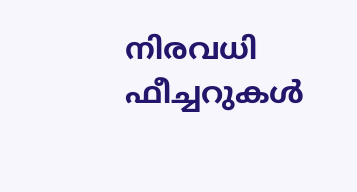നിരവധി ഫീച്ചറുകൾ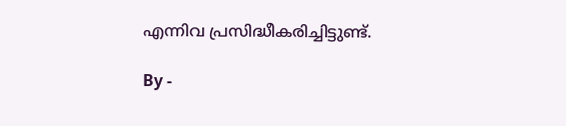എന്നിവ പ്രസിദ്ധീകരിച്ചിട്ടുണ്ട്.

By -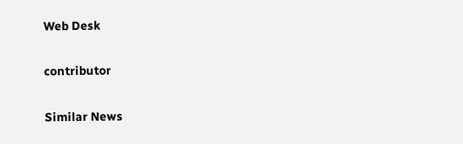Web Desk

contributor

Similar News